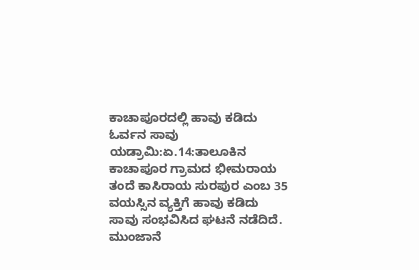ಕಾಚಾಪೂರದಲ್ಲಿ ಹಾವು ಕಡಿದು ಓರ್ವನ ಸಾವು
ಯಡ್ರಾಮಿ:ಏ.14:ತಾಲೂಕಿನ ಕಾಚಾಪೂರ ಗ್ರಾಮದ ಭೀಮರಾಯ ತಂದೆ ಕಾಸಿರಾಯ ಸುರಪುರ ಎಂಬ 35 ವಯಸ್ಸಿನ ವ್ಯಕ್ತಿಗೆ ಹಾವು ಕಡಿದು ಸಾವು ಸಂಭವಿಸಿದ ಘಟನೆ ನಡೆದಿದೆ.
ಮುಂಜಾನೆ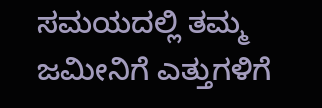ಸಮಯದಲ್ಲಿ ತಮ್ಮ ಜಮೀನಿಗೆ ಎತ್ತುಗಳಿಗೆ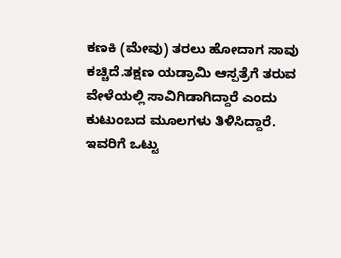ಕಣಕಿ (ಮೇವು) ತರಲು ಹೋದಾಗ ಸಾವು ಕಚ್ಚಿದೆ.ತಕ್ಷಣ ಯಡ್ರಾಮಿ ಆಸ್ಪತ್ರೆಗೆ ತರುವ ವೇಳೆಯಲ್ಲಿ ಸಾವಿಗಿಡಾಗಿದ್ದಾರೆ ಎಂದು ಕುಟುಂಬದ ಮೂಲಗಳು ತಿಳಿಸಿದ್ದಾರೆ.
ಇವರಿಗೆ ಒಟ್ಟು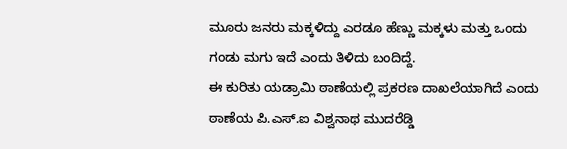ಮೂರು ಜನರು ಮಕ್ಕಳಿದ್ದು ಎರಡೂ ಹೆಣ್ಣು ಮಕ್ಕಳು ಮತ್ತು ಒಂದು ಗಂಡು ಮಗು ಇದೆ ಎಂದು ತಿಳಿದು ಬಂದಿದ್ದೆ.
ಈ ಕುರಿತು ಯಡ್ರಾಮಿ ಠಾಣೆಯಲ್ಲಿ ಪ್ರಕರಣ ದಾಖಲೆಯಾಗಿದೆ ಎಂದು ಠಾಣೆಯ ಪಿ.ಎಸ್.ಐ ವಿಶ್ವನಾಥ ಮುದರೆಡ್ಡಿ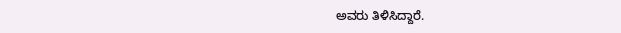ಅವರು ತಿಳಿಸಿದ್ದಾರೆ.